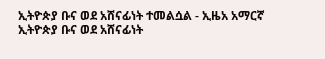ኢትዮጵያ ቡና ወደ አሸናፊነት ተመልሷል - ኢዜአ አማርኛ
ኢትዮጵያ ቡና ወደ አሸናፊነት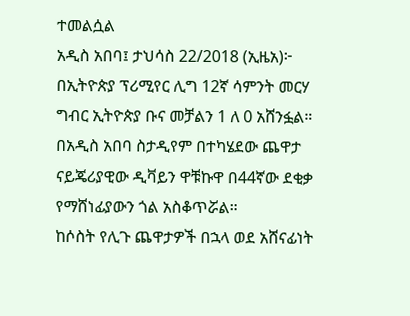ተመልሷል
አዲስ አበባ፤ ታህሳስ 22/2018 (ኢዜአ)፦ በኢትዮጵያ ፕሪሚየር ሊግ 12ኛ ሳምንት መርሃ ግብር ኢትዮጵያ ቡና መቻልን 1 ለ 0 አሸንፏል።
በአዲስ አበባ ስታዲየም በተካሄደው ጨዋታ ናይጄሪያዊው ዲቫይን ዋቹኩዋ በ44ኛው ደቂቃ የማሸነፊያውን ጎል አስቆጥሯል።
ከሶስት የሊጉ ጨዋታዎች በኋላ ወደ አሸናፊነት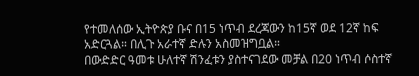የተመለሰው ኢትዮጵያ ቡና በ15 ነጥብ ደረጃውን ከ15ኛ ወደ 12ኛ ከፍ አድርጓል። በሊጉ አራተኛ ድሉን አስመዝግቧል።
በውድድር ዓመቱ ሁለተኛ ሽንፈቱን ያስተናገደው መቻል በ20 ነጥብ ሶስተኛ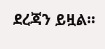ደረጃን ይዟል።